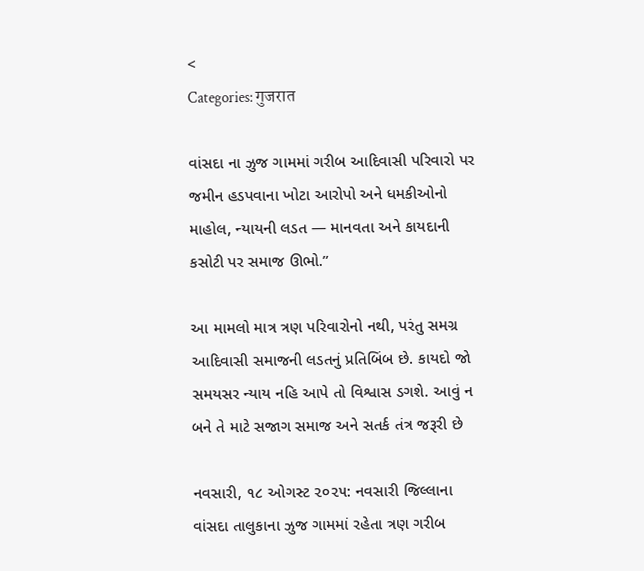<
Categories: गुजरात

વાંસદા ના ઝુજ ગામમાં ગરીબ આદિવાસી પરિવારો પર જમીન હડપવાના ખોટા આરોપો અને ધમકીઓનો માહોલ, ન્યાયની લડત — માનવતા અને કાયદાની કસોટી પર સમાજ ઊભો.”

આ મામલો માત્ર ત્રણ પરિવારોનો નથી, પરંતુ સમગ્ર આદિવાસી સમાજની લડતનું પ્રતિબિંબ છે. કાયદો જો સમયસર ન્યાય નહિ આપે તો વિશ્વાસ ડગશે. આવું ન બને તે માટે સજાગ સમાજ અને સતર્ક તંત્ર જરૂરી છે

નવસારી, ૧૮ ઓગસ્ટ ૨૦૨૫: નવસારી જિલ્લાના વાંસદા તાલુકાના ઝુજ ગામમાં રહેતા ત્રણ ગરીબ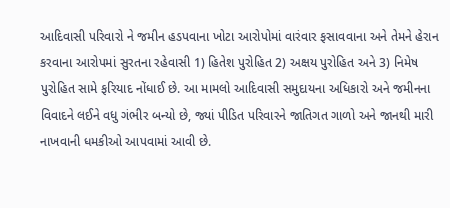આદિવાસી પરિવારો ને જમીન હડપવાના ખોટા આરોપોમાં વારંવાર ફસાવવાના અને તેમને હેરાન કરવાના આરોપમાં સુરતના રહેવાસી 1) હિતેશ પુરોહિત 2) અક્ષય પુરોહિત અને 3) નિમેષ પુરોહિત સામે ફરિયાદ નોંધાઈ છે. આ મામલો આદિવાસી સમુદાયના અધિકારો અને જમીનના વિવાદને લઈને વધુ ગંભીર બન્યો છે, જ્યાં પીડિત પરિવારને જાતિગત ગાળો અને જાનથી મારી નાખવાની ધમકીઓ આપવામાં આવી છે.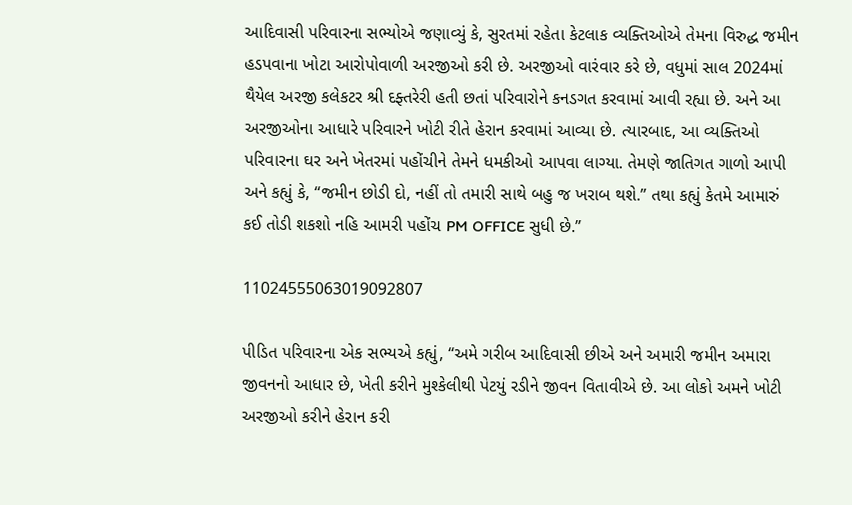આદિવાસી પરિવારના સભ્યોએ જણાવ્યું કે, સુરતમાં રહેતા કેટલાક વ્યક્તિઓએ તેમના વિરુદ્ધ જમીન હડપવાના ખોટા આરોપોવાળી અરજીઓ કરી છે. અરજીઓ વારંવાર કરે છે, વધુમાં સાલ 2024માં થૈયેલ અરજી કલેકટર શ્રી દફ્તરેરી હતી છતાં પરિવારોને કનડગત કરવામાં આવી રહ્યા છે. અને આ અરજીઓના આધારે પરિવારને ખોટી રીતે હેરાન કરવામાં આવ્યા છે. ત્યારબાદ, આ વ્યક્તિઓ પરિવારના ઘર અને ખેતરમાં પહોંચીને તેમને ધમકીઓ આપવા લાગ્યા. તેમણે જાતિગત ગાળો આપી અને કહ્યું કે, “જમીન છોડી દો, નહીં તો તમારી સાથે બહુ જ ખરાબ થશે.” તથા કહ્યું કેતમે આમારું કઈ તોડી શકશો નહિ આમરી પહોંચ PM OFFICE સુધી છે.”

11024555063019092807

પીડિત પરિવારના એક સભ્યએ કહ્યું, “અમે ગરીબ આદિવાસી છીએ અને અમારી જમીન અમારા જીવનનો આધાર છે, ખેતી કરીને મુશ્કેલીથી પેટયું રડીને જીવન વિતાવીએ છે. આ લોકો અમને ખોટી અરજીઓ કરીને હેરાન કરી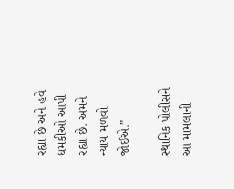રહ્યા છે અને હવે ધમકીઓ આપી રહ્યા છે. અમને ન્યાય મળવો જોઈએ.”

સ્થાનિક પોલીસને આ મામલાની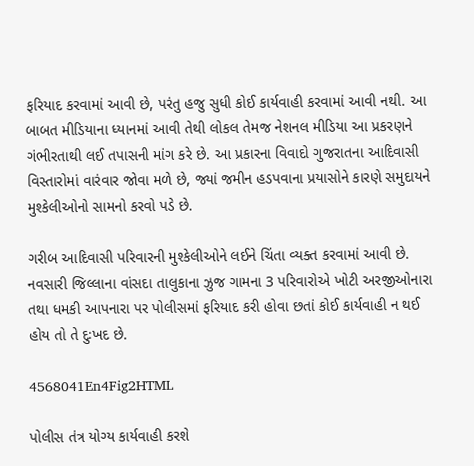ફરિયાદ કરવામાં આવી છે, પરંતુ હજુ સુધી કોઈ કાર્યવાહી કરવામાં આવી નથી. આ બાબત મીડિયાના ધ્યાનમાં આવી તેથી લોકલ તેમજ નેશનલ મીડિયા આ પ્રકરણને ગંભીરતાથી લઈ તપાસની માંગ કરે છે. આ પ્રકારના વિવાદો ગુજરાતના આદિવાસી વિસ્તારોમાં વારંવાર જોવા મળે છે, જ્યાં જમીન હડપવાના પ્રયાસોને કારણે સમુદાયને મુશ્કેલીઓનો સામનો કરવો પડે છે.

ગરીબ આદિવાસી પરિવારની મુશ્કેલીઓને લઈને ચિંતા વ્યક્ત કરવામાં આવી છે. નવસારી જિલ્લાના વાંસદા તાલુકાના ઝુજ ગામના 3 પરિવારોએ ખોટી અરજીઓનારા તથા ધમકી આપનારા પર પોલીસમાં ફરિયાદ કરી હોવા છતાં કોઈ કાર્યવાહી ન થઈ હોય તો તે દુઃખદ છે.

4568041En4Fig2HTML

પોલીસ તંત્ર યોગ્ય કાર્યવાહી કરશે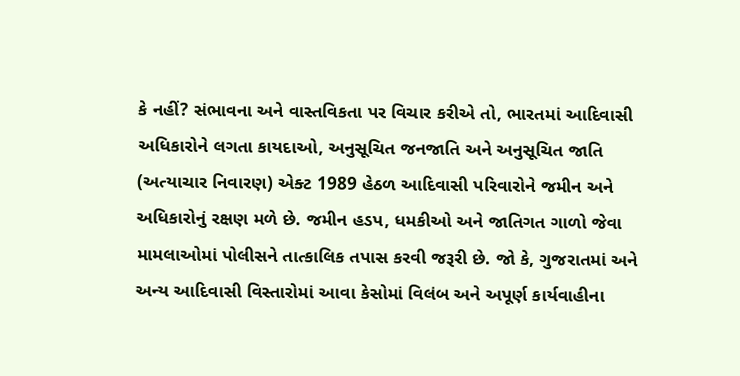કે નહીં? સંભાવના અને વાસ્તવિકતા પર વિચાર કરીએ તો, ભારતમાં આદિવાસી અધિકારોને લગતા કાયદાઓ, અનુસૂચિત જનજાતિ અને અનુસૂચિત જાતિ (અત્યાચાર નિવારણ) એક્ટ 1989 હેઠળ આદિવાસી પરિવારોને જમીન અને અધિકારોનું રક્ષણ મળે છે. જમીન હડપ, ધમકીઓ અને જાતિગત ગાળો જેવા મામલાઓમાં પોલીસને તાત્કાલિક તપાસ કરવી જરૂરી છે. જો કે, ગુજરાતમાં અને અન્ય આદિવાસી વિસ્તારોમાં આવા કેસોમાં વિલંબ અને અપૂર્ણ કાર્યવાહીના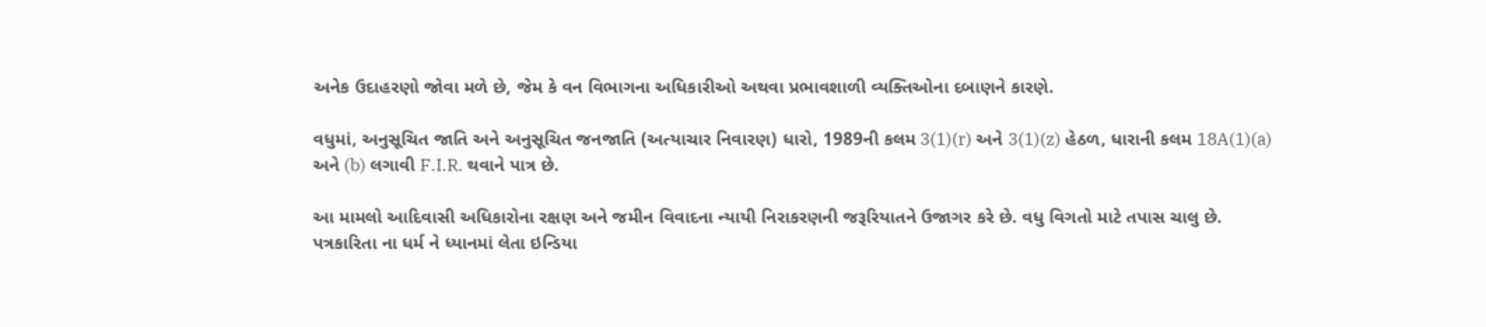અનેક ઉદાહરણો જોવા મળે છે, જેમ કે વન વિભાગના અધિકારીઓ અથવા પ્રભાવશાળી વ્યક્તિઓના દબાણને કારણે.

વધુમાં, અનુસૂચિત જાતિ અને અનુસૂચિત જનજાતિ (અત્યાચાર નિવારણ) ધારો, 1989ની કલમ 3(1)(r) અને 3(1)(z) હેઠળ, ધારાની કલમ 18A(1)(a) અને (b) લગાવી F.I.R. થવાને પાત્ર છે.

આ મામલો આદિવાસી અધિકારોના રક્ષણ અને જમીન વિવાદના ન્યાયી નિરાકરણની જરૂરિયાતને ઉજાગર કરે છે. વધુ વિગતો માટે તપાસ ચાલુ છે. પત્રકારિતા ના ધર્મ ને ધ્યાનમાં લેતા ઇન્ડિયા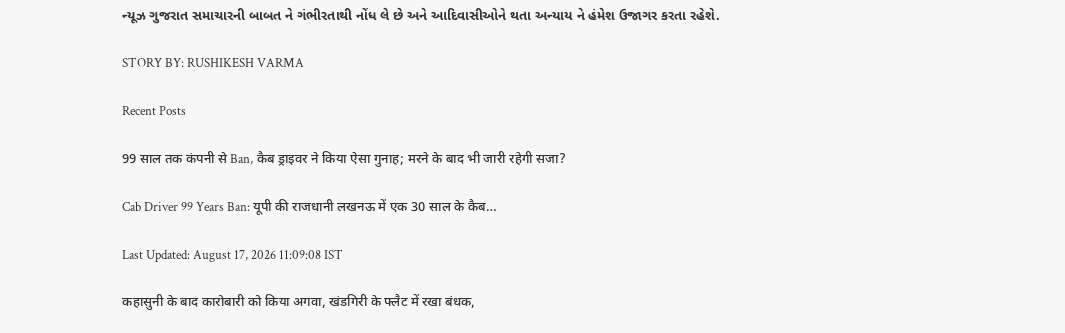ન્યૂઝ ગુજરાત સમાચારની બાબત ને ગંભીરતાથી નોંધ લે છે અને આદિવાસીઓને થતા અન્યાય ને હંમેશ ઉજાગર કરતા રહેશે.

STORY BY: RUSHIKESH VARMA

Recent Posts

99 साल तक कंपनी से Ban, कैब ड्राइवर ने किया ऐसा गुनाह; मरने के बाद भी जारी रहेगी सजा?

Cab Driver 99 Years Ban: यूपी की राजधानी लखनऊ में एक 30 साल के कैब…

Last Updated: August 17, 2026 11:09:08 IST

कहासुनी के बाद कारोबारी को किया अगवा, खंडगिरी के फ्लैट में रखा बंधक,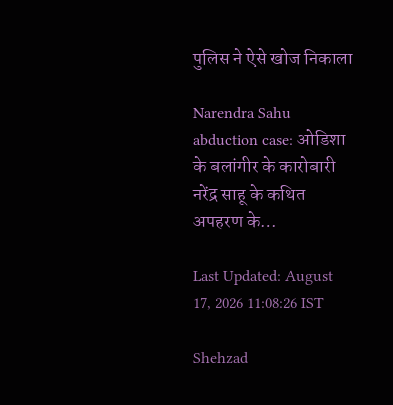पुलिस ने ऐसे खोज निकाला

Narendra Sahu abduction case: ओडिशा के बलांगीर के कारोबारी नरेंद्र साहू के कथित अपहरण के…

Last Updated: August 17, 2026 11:08:26 IST

Shehzad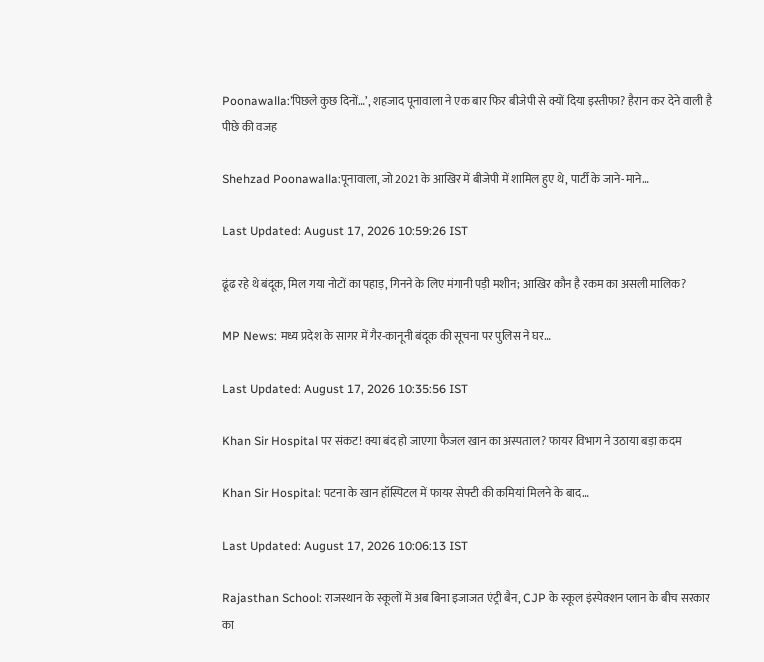Poonawalla:’पिछले कुछ दिनों…’, शहजाद पूनावाला ने एक बार फिर बीजेपी से क्यों दिया इस्तीफा? हैरान कर देने वाली है पीछे की वजह

Shehzad Poonawalla:पूनावाला, जो 2021 के आखिर में बीजेपी में शामिल हुए थे, पार्टी के जाने-माने…

Last Updated: August 17, 2026 10:59:26 IST

ढूंढ रहे थे बंदूक, मिल गया नोटों का पहाड़, गिनने के लिए मंगानी पड़ी मशीन; आखिर कौन है रकम का असली मालिक?

MP News: मध्य प्रदेश के सागर में गैर-कानूनी बंदूक की सूचना पर पुलिस ने घर…

Last Updated: August 17, 2026 10:35:56 IST

Khan Sir Hospital पर संकट! क्या बंद हो जाएगा फैजल खान का अस्पताल? फायर विभाग ने उठाया बड़ा कदम

Khan Sir Hospital: पटना के खान हॉस्पिटल में फायर सेफ्टी की कमियां मिलने के बाद…

Last Updated: August 17, 2026 10:06:13 IST

Rajasthan School: राजस्थान के स्कूलों में अब बिना इजाजत एंट्री बैन, CJP के स्कूल इंस्पेक्शन प्लान के बीच सरकार का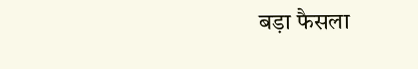बड़ा फैसला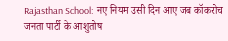Rajasthan School:  नए नियम उसी दिन आए जब कॉकरोच जनता पार्टी के आशुतोष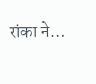रांका ने…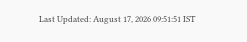Last Updated: August 17, 2026 09:51:51 IST